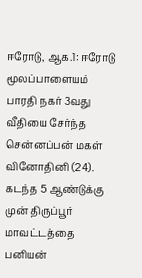ஈரோடு, ஆக.1: ஈரோடு மூலப்பாளையம் பாரதி நகர் 3வது வீதியை சேர்ந்த சென்னப்பன் மகள் வினோதினி (24). கடந்த 5 ஆண்டுக்கு முன் திருப்பூர் மாவட்டத்தை பனியன்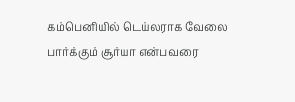கம்பெனியில் டெய்லராக வேலை பார்க்கும் சூர்யா என்பவரை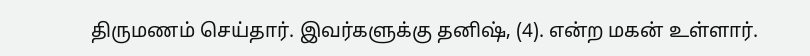திருமணம் செய்தார். இவர்களுக்கு தனிஷ், (4). என்ற மகன் உள்ளார்.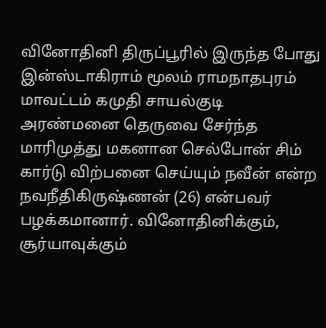வினோதினி திருப்பூரில் இருந்த போது இன்ஸ்டாகிராம் மூலம் ராமநாதபுரம் மாவட்டம் கமுதி சாயல்குடி அரண்மனை தெருவை சேர்ந்த மாரிமுத்து மகனான செல்போன் சிம் கார்டு விற்பனை செய்யும் நவீன் என்ற நவநீதிகிருஷ்ணன் (26) என்பவர் பழக்கமானார். வினோதினிக்கும், சூர்யாவுக்கும்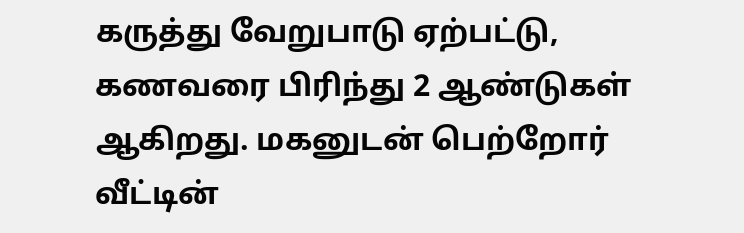கருத்து வேறுபாடு ஏற்பட்டு, கணவரை பிரிந்து 2 ஆண்டுகள் ஆகிறது. மகனுடன் பெற்றோர் வீட்டின்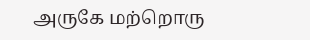அருகே மற்றொரு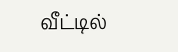வீட்டில்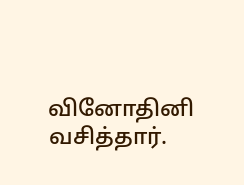வினோதினி வசித்தார்.